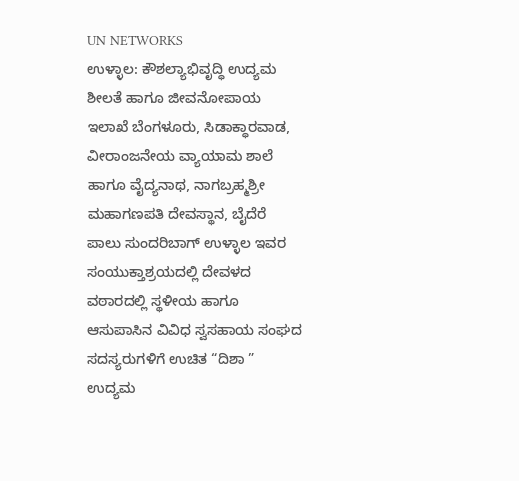UN NETWORKS
ಉಳ್ಳಾಲ: ಕೌಶಲ್ಯಾಭಿವೃದ್ಧಿ ಉದ್ಯಮ ಶೀಲತೆ ಹಾಗೂ ಜೀವನೋಪಾಯ ಇಲಾಖೆ ಬೆಂಗಳೂರು, ಸಿಡಾಕ್ಧಾರವಾಡ, ವೀರಾಂಜನೇಯ ವ್ಯಾಯಾಮ ಶಾಲೆ ಹಾಗೂ ವೈದ್ಯನಾಥ, ನಾಗಬ್ರಹ್ಮಶ್ರೀ ಮಹಾಗಣಪತಿ ದೇವಸ್ಥಾನ, ಬೈದೆರೆ ಪಾಲು ಸುಂದರಿಬಾಗ್ ಉಳ್ಳಾಲ ಇವರ ಸಂಯುಕ್ತಾಶ್ರಯದಲ್ಲಿ ದೇವಳದ ವಠಾರದಲ್ಲಿ ಸ್ಥಳೀಯ ಹಾಗೂ ಆಸುಪಾಸಿನ ವಿವಿಧ ಸ್ವಸಹಾಯ ಸಂಘದ ಸದಸ್ಯರುಗಳಿಗೆ ಉಚಿತ “ದಿಶಾ ” ಉದ್ಯಮ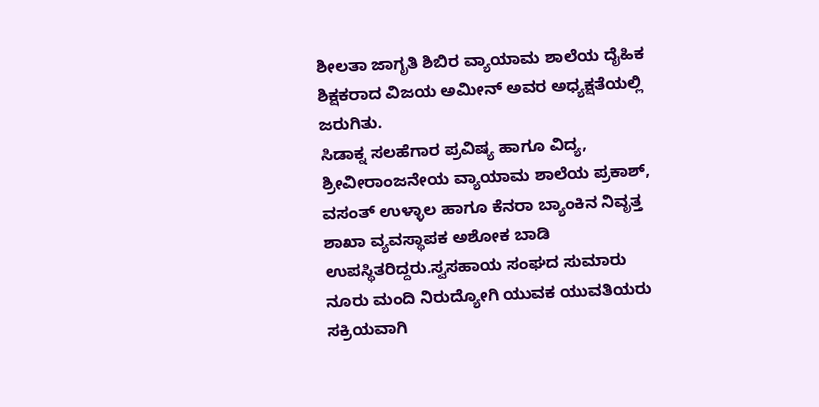ಶೀಲತಾ ಜಾಗೃತಿ ಶಿಬಿರ ವ್ಯಾಯಾಮ ಶಾಲೆಯ ದೈಹಿಕ ಶಿಕ್ಷಕರಾದ ವಿಜಯ ಅಮೀನ್ ಅವರ ಅಧ್ಯಕ್ಷತೆಯಲ್ಲಿ ಜರುಗಿತು.
ಸಿಡಾಕ್ನ ಸಲಹೆಗಾರ ಪ್ರವಿಷ್ಯ ಹಾಗೂ ವಿದ್ಯ, ಶ್ರೀವೀರಾಂಜನೇಯ ವ್ಯಾಯಾಮ ಶಾಲೆಯ ಪ್ರಕಾಶ್, ವಸಂತ್ ಉಳ್ಳಾಲ ಹಾಗೂ ಕೆನರಾ ಬ್ಯಾಂಕಿನ ನಿವೃತ್ತ ಶಾಖಾ ವ್ಯವಸ್ಥಾಪಕ ಅಶೋಕ ಬಾಡಿ ಉಪಸ್ಥಿತರಿದ್ದರು.ಸ್ವಸಹಾಯ ಸಂಘದ ಸುಮಾರು ನೂರು ಮಂದಿ ನಿರುದ್ಯೋಗಿ ಯುವಕ ಯುವತಿಯರು ಸಕ್ರಿಯವಾಗಿ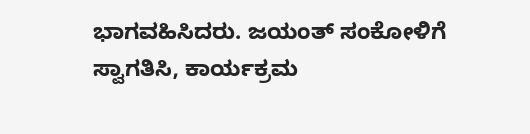ಭಾಗವಹಿಸಿದರು. ಜಯಂತ್ ಸಂಕೋಳಿಗೆ ಸ್ವಾಗತಿಸಿ, ಕಾರ್ಯಕ್ರಮ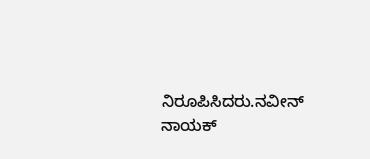ನಿರೂಪಿಸಿದರು.ನವೀನ್ ನಾಯಕ್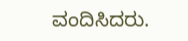ವಂದಿಸಿದರು.